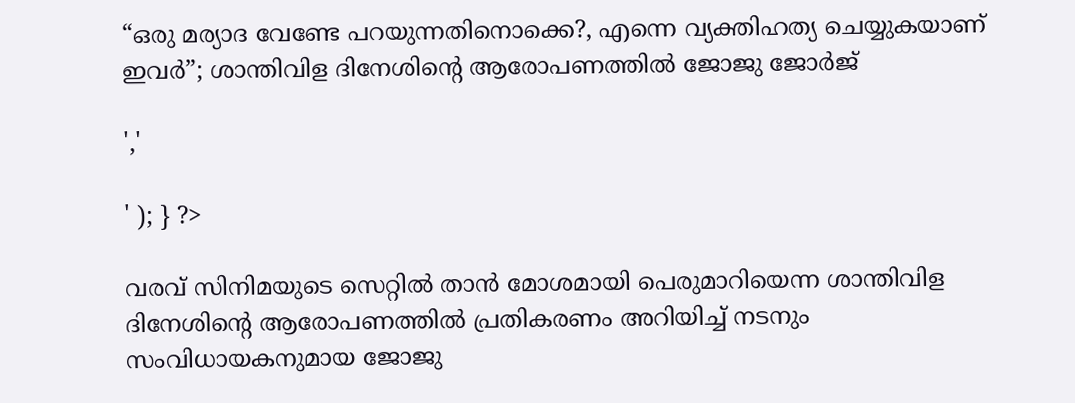“ഒരു മര്യാദ വേണ്ടേ പറയുന്നതിനൊക്കെ?, എന്നെ വ്യക്തിഹത്യ ചെയ്യുകയാണ് ഇവര്‍”; ശാന്തിവിള ദിനേശിന്‍റെ ആരോപണത്തില്‍ ജോജു ജോർജ്

','

' ); } ?>

വരവ് സിനിമയുടെ സെറ്റില്‍ താന്‍ മോശമായി പെരുമാറിയെന്ന ശാന്തിവിള ദിനേശിന്‍റെ ആരോപണത്തില്‍ പ്രതികരണം അറിയിച്ച് നടനും സംവിധായകനുമായ ജോജു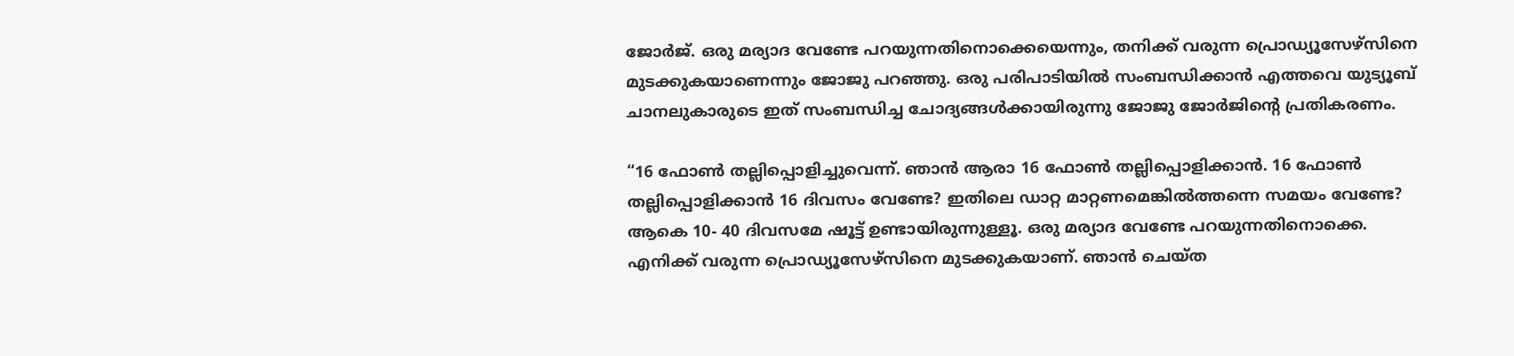ജോര്‍ജ്. ഒരു മര്യാദ വേണ്ടേ പറയുന്നതിനൊക്കെയെന്നും, തനിക്ക് വരുന്ന പ്രൊഡ്യൂസേഴ്സിനെ മുടക്കുകയാണെന്നും ജോജു പറഞ്ഞു. ഒരു പരിപാടിയില്‍ സംബന്ധിക്കാന്‍ എത്തവെ യുട്യൂബ് ചാനലുകാരുടെ ഇത് സംബന്ധിച്ച ചോദ്യങ്ങള്‍ക്കായിരുന്നു ജോജു ജോര്‍ജിന്‍റെ പ്രതികരണം.

“16 ഫോണ്‍ തല്ലിപ്പൊളിച്ചുവെന്ന്. ഞാന്‍ ആരാ 16 ഫോണ്‍ തല്ലിപ്പൊളിക്കാന്‍. 16 ഫോണ്‍ തല്ലിപ്പൊളിക്കാന്‍ 16 ദിവസം വേണ്ടേ? ഇതിലെ ഡാറ്റ മാറ്റണമെങ്കില്‍ത്തന്നെ സമയം വേണ്ടേ? ആകെ 10- 40 ദിവസമേ ഷൂട്ട് ഉണ്ടായിരുന്നുള്ളൂ. ഒരു മര്യാദ വേണ്ടേ പറയുന്നതിനൊക്കെ. എനിക്ക് വരുന്ന പ്രൊഡ്യൂസേഴ്സിനെ മുടക്കുകയാണ്. ഞാന്‍ ചെയ്ത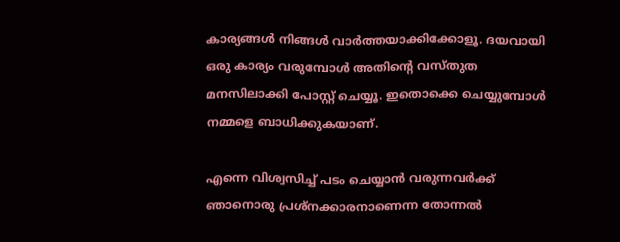കാര്യങ്ങള്‍ നിങ്ങള്‍ വാര്‍ത്തയാക്കിക്കോളൂ. ദയവായി ഒരു കാര്യം വരുമ്പോള്‍ അതിന്‍റെ വസ്തുത മനസിലാക്കി പോസ്റ്റ് ചെയ്യൂ. ഇതൊക്കെ ചെയ്യുമ്പോള്‍ നമ്മളെ ബാധിക്കുകയാണ്.

എന്നെ വിശ്വസിച്ച് പടം ചെയ്യാന്‍ വരുന്നവര്‍ക്ക് ഞാനൊരു പ്രശ്നക്കാരനാണെന്ന തോന്നല്‍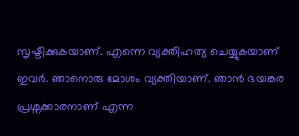സൃഷ്ടിക്കുകയാണ്. എന്നെ വ്യക്തിഹത്യ ചെയ്യുകയാണ് ഇവര്‍. ഞാനൊരു മോശം വ്യക്തിയാണ്. ഞാന്‍ ഭയങ്കര പ്രശ്നക്കാരനാണ് എന്ന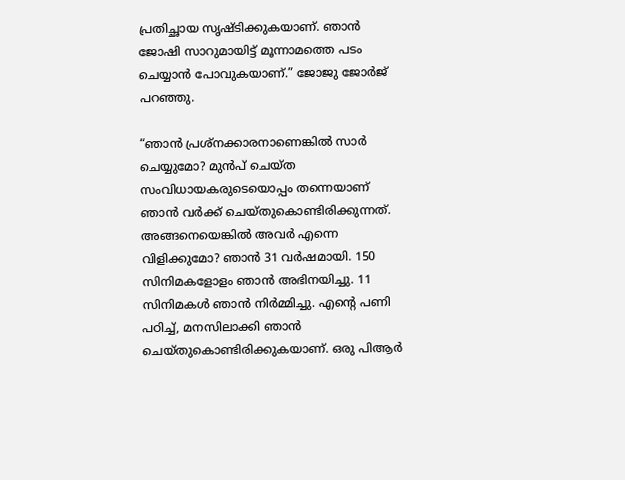പ്രതിച്ഛായ സൃഷ്ടിക്കുകയാണ്. ഞാന്‍ ജോഷി സാറുമായിട്ട് മൂന്നാമത്തെ പടം ചെയ്യാന്‍ പോവുകയാണ്.” ജോജു ജോർജ് പറഞ്ഞു.

“ഞാന്‍ പ്രശ്നക്കാരനാണെങ്കില്‍ സാര്‍ ചെയ്യുമോ? മുന്‍പ് ചെയ്ത സംവിധായകരുടെയൊപ്പം തന്നെയാണ് ഞാന്‍ വര്‍ക്ക് ചെയ്തുകൊണ്ടിരിക്കുന്നത്. അങ്ങനെയെങ്കില്‍ അവര്‍ എന്നെ വിളിക്കുമോ? ഞാന്‍ 31 വര്‍ഷമായി. 150 സിനിമകളോളം ഞാന്‍ അഭിനയിച്ചു. 11 സിനിമകള്‍ ഞാന്‍ നിര്‍മ്മിച്ചു. എന്‍റെ പണി പഠിച്ച്, മനസിലാക്കി ഞാന്‍ ചെയ്തുകൊണ്ടിരിക്കുകയാണ്. ഒരു പിആര്‍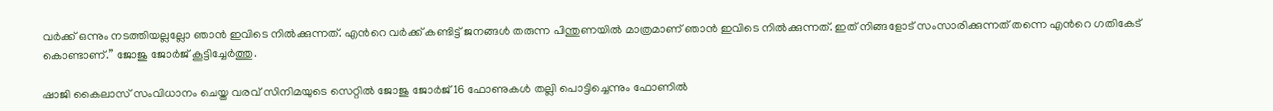വര്‍ക്ക് ഒന്നും നടത്തിയല്ലല്ലോ ഞാന്‍ ഇവിടെ നില്‍ക്കുന്നത്. എന്‍റെ വര്‍ക്ക് കണ്ടിട്ട് ജനങ്ങള്‍ തരുന്ന പിന്തുണയില്‍ മാത്രമാണ് ഞാന്‍ ഇവിടെ നില്‍ക്കുന്നത്. ഇത് നിങ്ങളോട് സംസാരിക്കുന്നത് തന്നെ എന്‍റെ ഗതികേട് കൊണ്ടാണ്.” ജോജു ജോര്‍ജ് കൂട്ടിച്ചേർത്തു.

ഷാജി കൈലാസ് സംവിധാനം ചെയ്ത വരവ് സിനിമയുടെ സെറ്റില്‍ ജോജു ജോര്‍ജ് 16 ഫോണുകള്‍ തല്ലി പൊട്ടിച്ചെന്നും ഫോണില്‍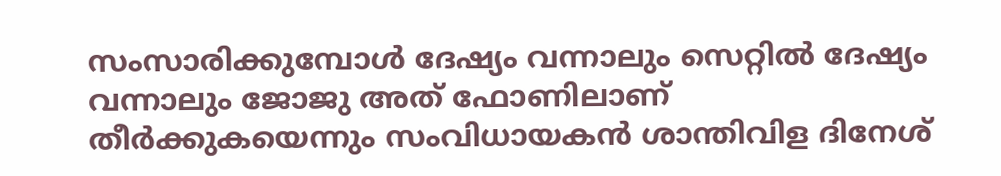സംസാരിക്കുമ്പോള്‍ ദേഷ്യം വന്നാലും സെറ്റില്‍ ദേഷ്യം വന്നാലും ജോജു അത് ഫോണിലാണ് തീര്‍ക്കുകയെന്നും സംവിധായകന്‍ ശാന്തിവിള ദിനേശ്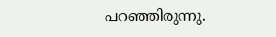പറഞ്ഞിരുന്നു.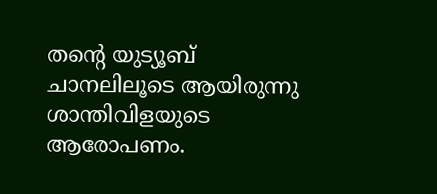തന്‍റെ യുട്യൂബ് ചാനലിലൂടെ ആയിരുന്നു ശാന്തിവിളയുടെ ആരോപണം.